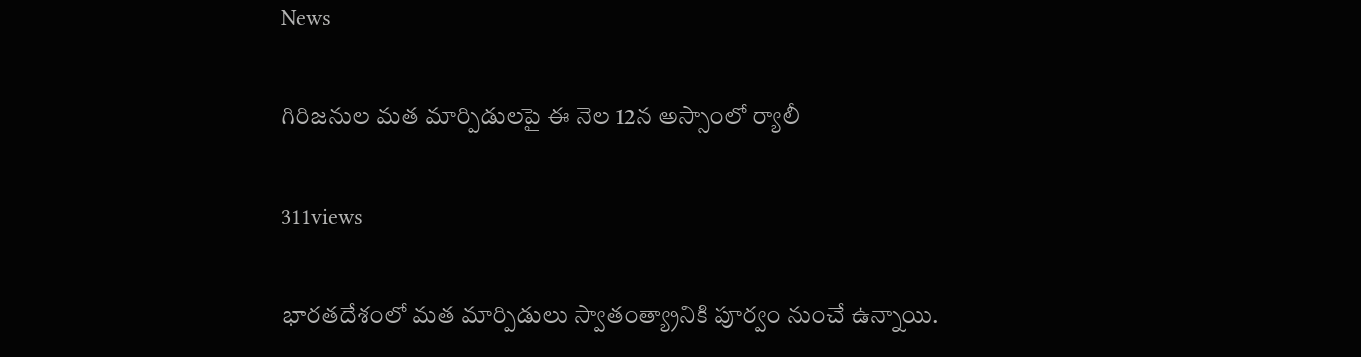News

గిరిజనుల మత మార్పిడులపై ఈ నెల 12న అస్సాంలో ర్యాలీ

311views

భారతదేశంలో మత మార్పిడులు స్వాతంత్య్రానికి పూర్వం నుంచే ఉన్నాయి.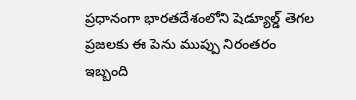ప్రధానంగా భారతదేశంలోని షెడ్యూల్డ్ తెగల ప్రజలకు ఈ పెను ముప్పు నిరంతరం ఇబ్బంది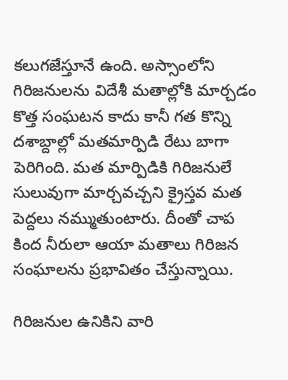కలుగజేస్తూనే ఉంది. అస్సాంలోని గిరిజనులను విదేశీ మతాల్లోకి మార్చడం కొత్త సంఘటన కాదు కానీ గత కొన్ని దశాబ్దాల్లో మతమార్పిడి రేటు బాగా పెరిగింది. మత మార్పిడికి గిరిజనులే సులువుగా మార్చవచ్చని క్రైస్తవ మత పెద్దలు నమ్ముతుంటారు. దీంతో చాప కింద నీరులా ఆయా మతాలు గిరిజన సంఘాలను ప్రభావితం చేస్తున్నాయి.

గిరిజనుల ఉనికిని వారి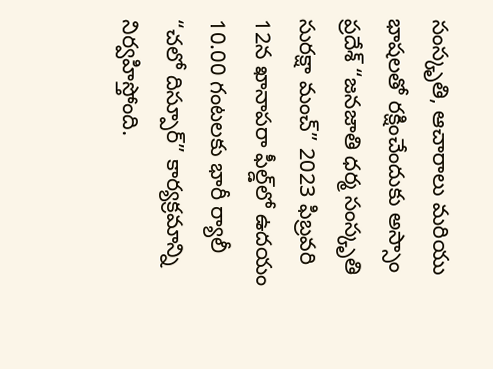సంస్కృతి, ఆచారాలు మరియు భాషలతో రక్షించేందుకు అస్సాం ప్రదేశ్ “జనజాతి ధర్మ సంస్కృతి సురక్షా మంచ్” 2023 ఫిబ్రవరి 12న ఖానాపరా ఫీల్డ్‌లో ఉదయం 10.00 గంటలకు భారీ ర్యాలీ “చలో దిస్పూర్” కార్యక్రమాన్ని నిర్వహిస్తోంది.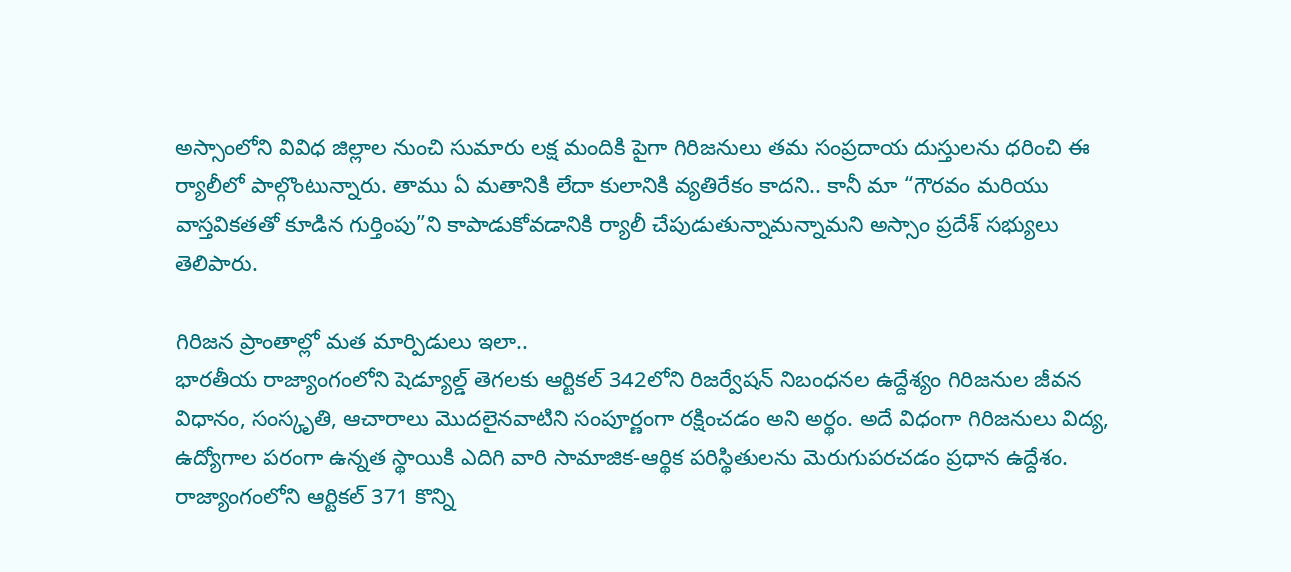అస్సాంలోని వివిధ జిల్లాల నుంచి సుమారు లక్ష మందికి పైగా గిరిజనులు తమ సంప్రదాయ దుస్తులను ధరించి ఈ ర్యాలీలో పాల్గొంటున్నారు. తాము ఏ మతానికి లేదా కులానికి వ్యతిరేకం కాదని.. కానీ మా “గౌరవం మరియు వాస్తవికతతో కూడిన గుర్తింపు”ని కాపాడుకోవడానికి ర్యాలీ చేపుడుతున్నామన్నామని అస్సాం ప్రదేశ్‌ సభ్యులు తెలిపారు.

గిరిజన ప్రాంతాల్లో మత మార్పిడులు ఇలా..
భారతీయ రాజ్యాంగంలోని షెడ్యూల్డ్ తెగలకు ఆర్టికల్ 342లోని రిజర్వేషన్ నిబంధనల ఉద్దేశ్యం గిరిజనుల జీవన విధానం, సంస్కృతి, ఆచారాలు మొదలైనవాటిని సంపూర్ణంగా రక్షించడం అని అర్థం. అదే విధంగా గిరిజనులు విద్య, ఉద్యోగాల పరంగా ఉన్నత స్థాయికి ఎదిగి వారి సామాజిక-ఆర్థిక పరిస్థితులను మెరుగుపరచడం ప్రధాన ఉద్దేశం. రాజ్యాంగంలోని ఆర్టికల్ 371 కొన్ని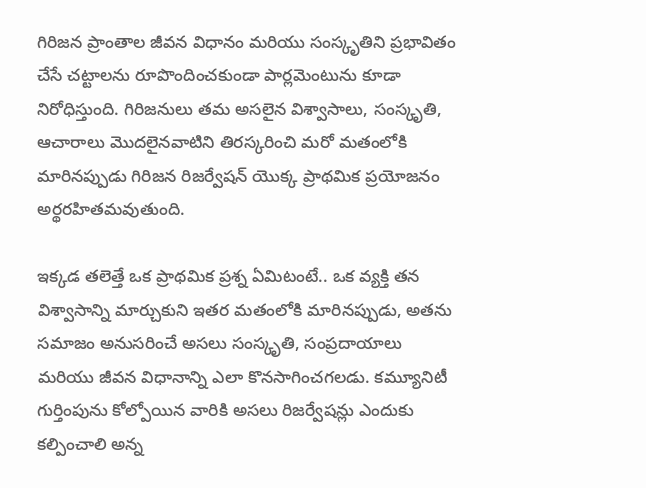గిరిజన ప్రాంతాల జీవన విధానం మరియు సంస్కృతిని ప్రభావితం చేసే చట్టాలను రూపొందించకుండా పార్లమెంటును కూడా నిరోధిస్తుంది. గిరిజనులు తమ అసలైన విశ్వాసాలు, సంస్కృతి, ఆచారాలు మొదలైనవాటిని తిరస్కరించి మరో మతంలోకి మారినప్పుడు గిరిజన రిజర్వేషన్ యొక్క ప్రాథమిక ప్రయోజనం అర్థరహితమవుతుంది.

ఇక్కడ తలెత్తే ఒక ప్రాథమిక ప్రశ్న ఏమిటంటే.. ఒక వ్యక్తి తన విశ్వాసాన్ని మార్చుకుని ఇతర మతంలోకి మారినప్పుడు, అతను సమాజం అనుసరించే అసలు సంస్కృతి, సంప్రదాయాలు మరియు జీవన విధానాన్ని ఎలా కొనసాగించగలడు. కమ్యూనిటీ గుర్తింపును కోల్పోయిన వారికి అసలు రిజర్వేషన్లు ఎందుకు కల్పించాలి అన్న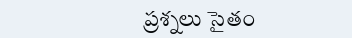ప్రశ్నలు సైతం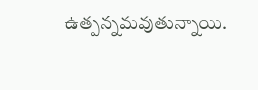ఉత్పన్నమవుతున్నాయి.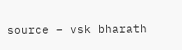source – vsk bharath